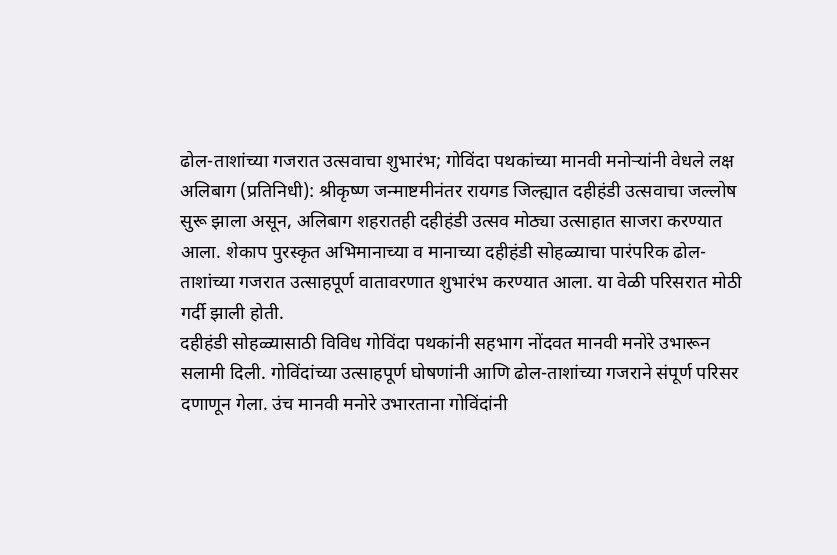ढोल-ताशांच्या गजरात उत्सवाचा शुभारंभ; गोविंदा पथकांच्या मानवी मनोऱ्यांनी वेधले लक्ष
अलिबाग (प्रतिनिधी): श्रीकृष्ण जन्माष्टमीनंतर रायगड जिल्ह्यात दहीहंडी उत्सवाचा जल्लोष सुरू झाला असून, अलिबाग शहरातही दहीहंडी उत्सव मोठ्या उत्साहात साजरा करण्यात आला. शेकाप पुरस्कृत अभिमानाच्या व मानाच्या दहीहंडी सोहळ्याचा पारंपरिक ढोल-ताशांच्या गजरात उत्साहपूर्ण वातावरणात शुभारंभ करण्यात आला. या वेळी परिसरात मोठी गर्दी झाली होती.
दहीहंडी सोहळ्यासाठी विविध गोविंदा पथकांनी सहभाग नोंदवत मानवी मनोरे उभारून सलामी दिली. गोविंदांच्या उत्साहपूर्ण घोषणांनी आणि ढोल-ताशांच्या गजराने संपूर्ण परिसर दणाणून गेला. उंच मानवी मनोरे उभारताना गोविंदांनी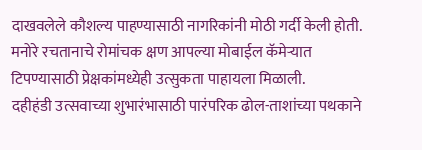दाखवलेले कौशल्य पाहण्यासाठी नागरिकांनी मोठी गर्दी केली होती. मनोरे रचतानाचे रोमांचक क्षण आपल्या मोबाईल कॅमेऱ्यात टिपण्यासाठी प्रेक्षकांमध्येही उत्सुकता पाहायला मिळाली.
दहीहंडी उत्सवाच्या शुभारंभासाठी पारंपरिक ढोल-ताशांच्या पथकाने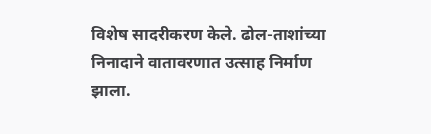विशेष सादरीकरण केले. ढोल-ताशांच्या निनादाने वातावरणात उत्साह निर्माण झाला.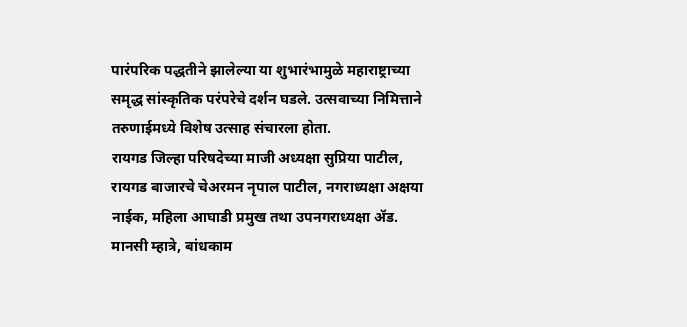पारंपरिक पद्धतीने झालेल्या या शुभारंभामुळे महाराष्ट्राच्या समृद्ध सांस्कृतिक परंपरेचे दर्शन घडले. उत्सवाच्या निमित्ताने तरुणाईमध्ये विशेष उत्साह संचारला होता.
रायगड जिल्हा परिषदेच्या माजी अध्यक्षा सुप्रिया पाटील, रायगड बाजारचे चेअरमन नृपाल पाटील, नगराध्यक्षा अक्षया नाईक, महिला आघाडी प्रमुख तथा उपनगराध्यक्षा ॲड. मानसी म्हात्रे, बांधकाम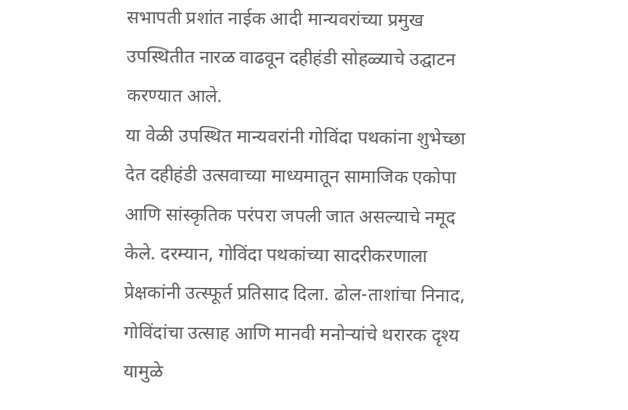सभापती प्रशांत नाईक आदी मान्यवरांच्या प्रमुख उपस्थितीत नारळ वाढवून दहीहंडी सोहळ्याचे उद्घाटन करण्यात आले.
या वेळी उपस्थित मान्यवरांनी गोविंदा पथकांना शुभेच्छा देत दहीहंडी उत्सवाच्या माध्यमातून सामाजिक एकोपा आणि सांस्कृतिक परंपरा जपली जात असल्याचे नमूद केले. दरम्यान, गोविंदा पथकांच्या सादरीकरणाला प्रेक्षकांनी उत्स्फूर्त प्रतिसाद दिला. ढोल-ताशांचा निनाद, गोविंदांचा उत्साह आणि मानवी मनोऱ्यांचे थरारक दृश्य यामुळे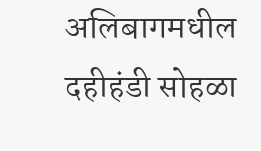अलिबागमधील दहीहंडी सोहळा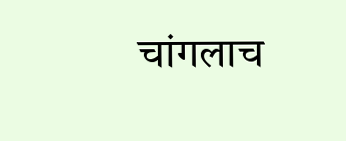चांगलाच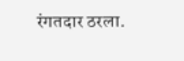रंगतदार ठरला.